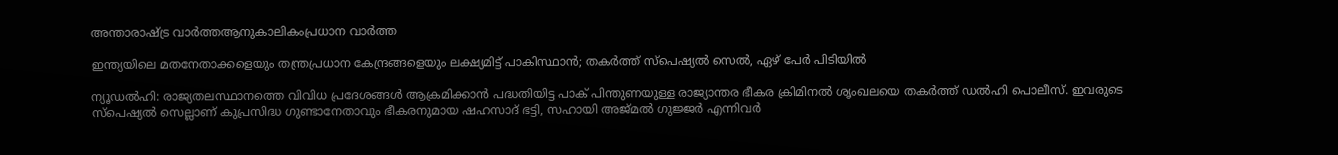അന്താരാഷ്ട്ര വാർത്തആനുകാലികംപ്രധാന വാർത്ത

ഇന്ത്യയിലെ മതനേതാക്കളെയും തന്ത്രപ്രധാന കേന്ദ്രങ്ങളെയും ലക്ഷ്യമിട്ട് പാകിസ്ഥാൻ; തകർത്ത് സ്പെഷ്യൽ സെൽ, ഏഴ് പേർ പിടിയിൽ

ന്യൂഡൽഹി: രാജ്യതലസ്ഥാനത്തെ വിവിധ പ്രദേശങ്ങൾ ആക്രമിക്കാൻ പദ്ധതിയിട്ട പാക് പിന്തുണയുള്ള രാജ്യാന്തര ഭീകര ക്രിമിനൽ ശൃംഖലയെ തകർത്ത് ഡൽഹി പൊലീസ്. ഇവരുടെ സ്‌പെഷ്യൽ സെല്ലാണ് കുപ്രസിദ്ധ ഗുണ്ടാനേതാവും ഭീകരനുമായ ഷഹസാദ് ഭട്ടി, സഹായി അജ്‌മൽ ഗുജ്ജർ എന്നിവർ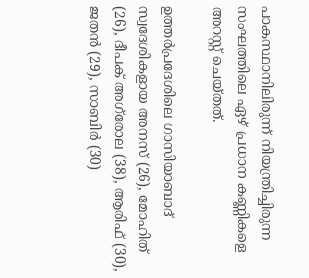പാകസ്ഥാനിലിരുന്ന് നിയന്ത്രിച്ചിരുന്ന സംഘത്തിലെ ഏഴ് പ്രധാന കണ്ണികളെ അറസ്റ്റ് ചെയ്തത്.

ഉത്തർപ്രദേശിലെ ഗാസിയാബാദ് സ്വദേശികളായ അനസ് (26), മോഹിത് (26), ദീപക് അഗ്‌രോല (38), ആരിഫ് (30), ജതൻ (29), സാബിർ (30)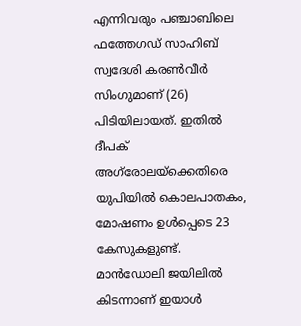എന്നിവരും പഞ്ചാബിലെ ഫത്തേഗഡ് സാഹിബ് സ്വദേശി കരൺവീർ സിംഗുമാണ് (26) പിടിയിലായത്. ഇതിൽ ദീപക് അഗ്‌രോല‌യ്‌ക്കെതിരെ യുപിയിൽ കൊലപാതകം, മോഷണം ഉൾപ്പെടെ 23 കേസുകളുണ്ട്. മാൻഡോലി ജയിലിൽ കിടന്നാണ് ഇയാൾ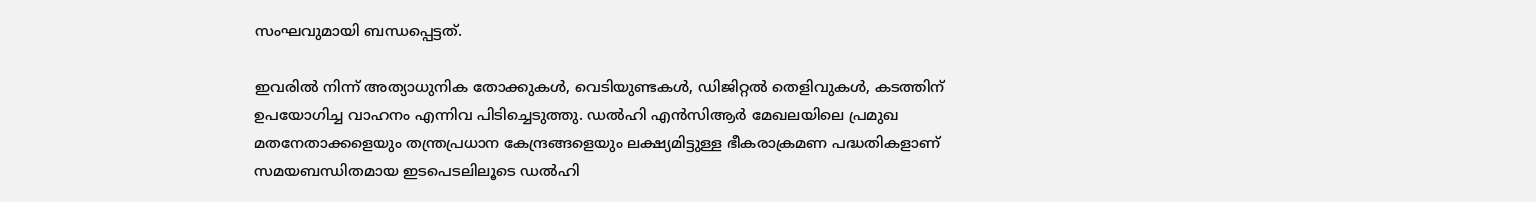സംഘവുമായി ബന്ധപ്പെട്ടത്.

ഇവരിൽ നിന്ന് അത്യാധുനിക തോക്കുകൾ, വെടിയുണ്ടകൾ, ഡിജിറ്റൽ തെളിവുകൾ, കടത്തിന് ഉപയോഗിച്ച വാഹനം എന്നിവ പിടിച്ചെടുത്തു. ഡൽഹി എൻസിആർ മേഖലയിലെ പ്രമുഖ മതനേതാക്കളെയും തന്ത്രപ്രധാന കേന്ദ്രങ്ങളെയും ലക്ഷ്യമിട്ടുള്ള ഭീകരാക്രമണ പദ്ധതികളാണ് സമയബന്ധിതമായ ഇടപെടലിലൂടെ ഡൽഹി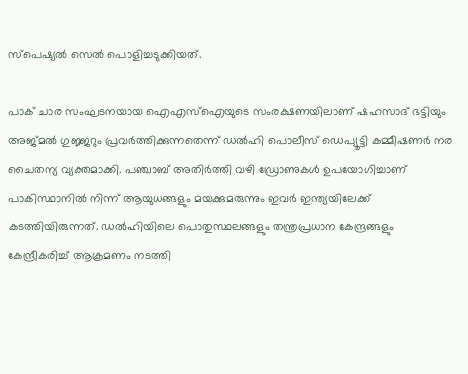സ്പെഷ്യൽ സെൽ പൊളിച്ചടുക്കിയത്.

പാക് ചാര സംഘടനയായ ഐഎസ്‌ഐയുടെ സംരക്ഷണയിലാണ് ഷഹസാദ് ഭട്ടിയും അജ്‌മൽ ഗുജ്ജറും പ്രവർത്തിക്കുന്നതെന്ന് ഡൽഹി പൊലീസ് ഡെപ്യൂട്ടി കമ്മീഷണർ നര ചൈതന്യ വ്യക്തമാക്കി. പഞ്ചാബ് അതിർത്തി വഴി ഡ്രോണുകൾ ഉപയോഗിച്ചാണ് പാകിസ്ഥാനിൽ നിന്ന് ആയുധങ്ങളും മയക്കുമരുന്നും ഇവർ ഇന്ത്യയിലേക്ക് കടത്തിയിരുന്നത്. ഡൽഹിയിലെ പൊതുസ്ഥലങ്ങളും തന്ത്രപ്രധാന കേന്ദ്രങ്ങളും കേന്ദ്രീകരിച്ച് ആക്രമണം നടത്തി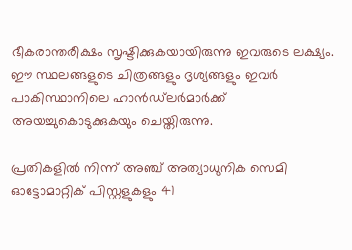ഭീകരാന്തരീക്ഷം സൃഷ്ടിക്കുകയായിരുന്നു ഇവരുടെ ലക്ഷ്യം. ഈ സ്ഥലങ്ങളുടെ ചിത്രങ്ങളും ദൃശ്യങ്ങളും ഇവർ പാകിസ്ഥാനിലെ ഹാൻഡ്‌ലർമാർക്ക് അയച്ചുകൊടുക്കുകയും ചെയ്തിരുന്നു.

പ്രതികളിൽ നിന്ന് അഞ്ച് അത്യാധുനിക സെമി ഓട്ടോമാറ്റിക് പിസ്റ്റളുകളും 41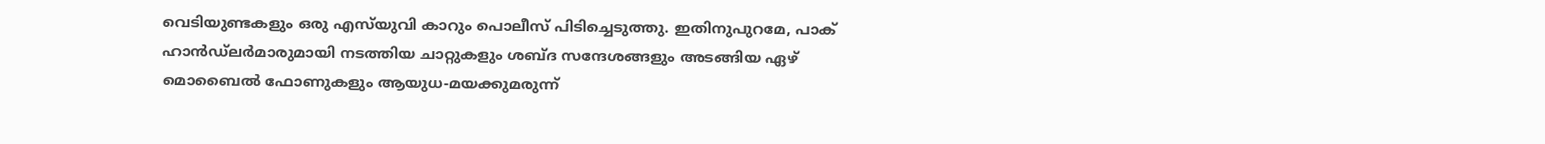വെടിയുണ്ടകളും ഒരു എസ്‌യു‌വി കാറും പൊലീസ് പിടിച്ചെടുത്തു. ഇതിനുപുറമേ, പാക് ഹാൻഡ്‌ലർമാരുമായി നടത്തിയ ചാറ്റുകളും ശബ്‌ദ സന്ദേശങ്ങളും അടങ്ങിയ ഏഴ് മൊബൈൽ ഫോണുകളും ആയുധ-മയക്കുമരുന്ന്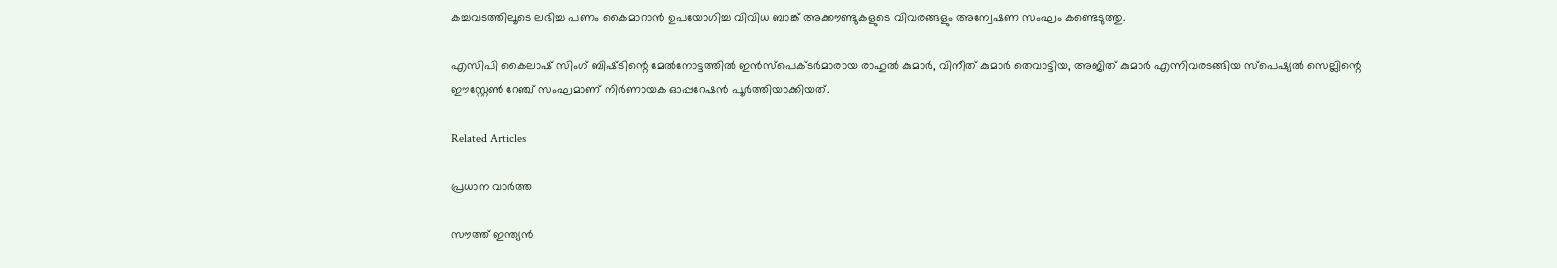കച്ചവടത്തിലൂടെ ലഭിച്ച പണം കൈമാറാൻ ഉപയോഗിച്ച വിവിധ ബാങ്ക് അക്കൗണ്ടുകളുടെ വിവരങ്ങളും അന്വേഷണ സംഘം കണ്ടെടുത്തു.

എസിപി കൈലാഷ് സിംഗ് ബിഷ്‌ടിന്റെ മേൽനോട്ടത്തിൽ ഇൻസ്‌പെക്ടർമാരായ രാഹുൽ കുമാർ, വിനീത് കുമാർ തെവാട്ടിയ, അജിത് കുമാർ എന്നിവരടങ്ങിയ സ്‌പെഷ്യൽ സെല്ലിന്റെ ഈസ്റ്റേൺ റേഞ്ച് സംഘമാണ് നിർണായക ഓപ്പറേഷൻ പൂർത്തിയാക്കിയത്.

Related Articles

പ്രധാന വാർത്ത

സൗത്ത് ഇന്ത്യന്‍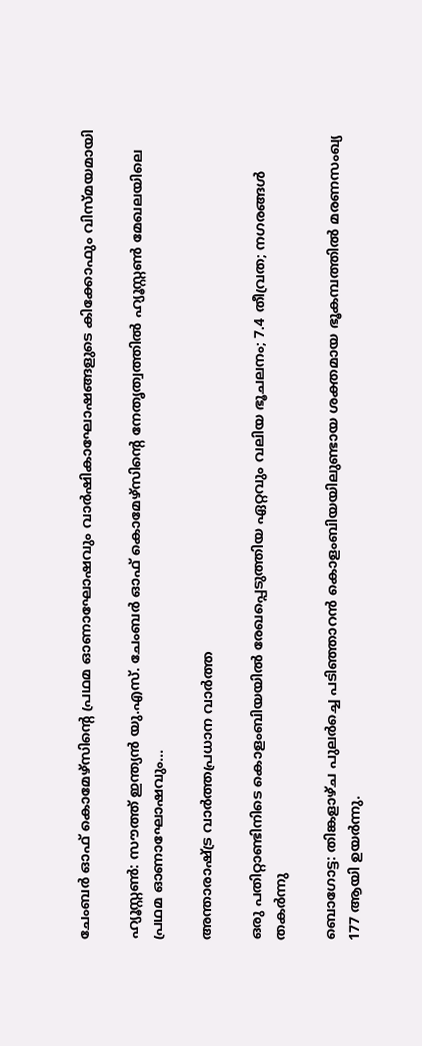ചേംബര്‍ ഓഫ് കൊമേഴ്സിന്റെ പ്രഥമ ഓണാഘോഷവും വാര്‍ഷികാഘോഷങ്ങളുടെ കിക്കോഫും വിസ്മയമായി

ഹ്യൂസ്റ്റണ്‍: സൗത്ത് ഇന്ത്യന്‍ യു.എസ്. ചേംബര്‍ ഓഫ് കൊമേഴ്സിന്റെ നേതൃത്വത്തില്‍ ഹ്യൂസ്റ്റണ്‍ മേഖലയിലെ പ്രഥമ ഓണാഘോഷവും...

അന്താരാഷ്ട്ര വാർത്തപ്രധാന വാർത്ത

ഒരു പതിറ്റാണ്ടിനിടെ കൊളംബിയയില്‍ രേഖപ്പെടുത്തിയ ഏറ്റവും വലിയ ഭൂചലനം; 7.4 തീവ്രത; നഗരങ്ങള്‍ തകര്‍ന്നു

ബൊഗോട്ട: തിങ്കളാഴ്ച പുലര്‍ച്ചെ പടിഞ്ഞാറന്‍ കൊളംബിയയിലുണ്ടായ ശക്തമായ ഭൂകമ്പത്തില്‍ മരണസംഖ്യ 177 ആയി ഉയര്‍ന്നു.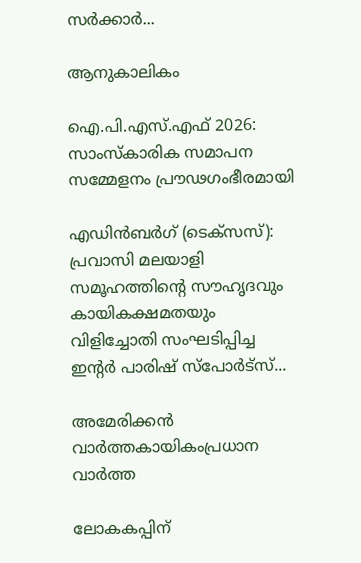സര്‍ക്കാര്‍...

ആനുകാലികം

ഐ.പി.എസ്.എഫ് 2026: സാംസ്കാരിക സമാപന സമ്മേളനം പ്രൗഢഗംഭീരമായി

എഡിൻബർഗ് (ടെക്സസ്): പ്രവാസി മലയാളി സമൂഹത്തിന്റെ സൗഹൃദവും കായികക്ഷമതയും വിളിച്ചോതി സംഘടിപ്പിച്ച ഇന്റർ പാരിഷ് സ്പോർട്സ്...

അമേരിക്കൻ വാർത്തകായികംപ്രധാന വാർത്ത

ലോകകപ്പിന്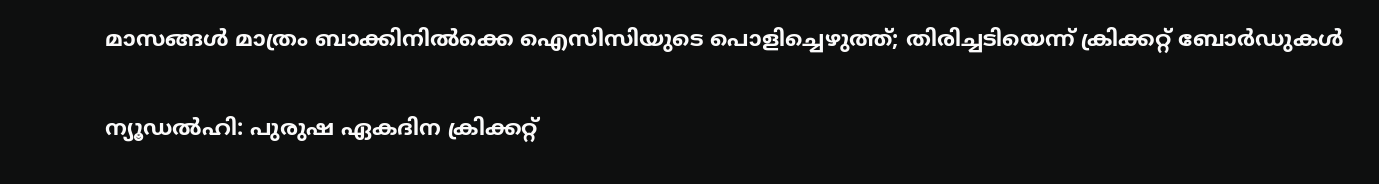മാസങ്ങൾ മാത്രം ബാക്കിനിൽക്കെ ഐസിസിയുടെ പൊളിച്ചെഴുത്ത്; തിരിച്ചടിയെന്ന് ക്രിക്കറ്റ് ബോർഡുകൾ

ന്യൂഡൽഹി: പുരുഷ ഏകദിന ക്രിക്കറ്റ്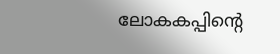ലോകകപ്പിന്റെ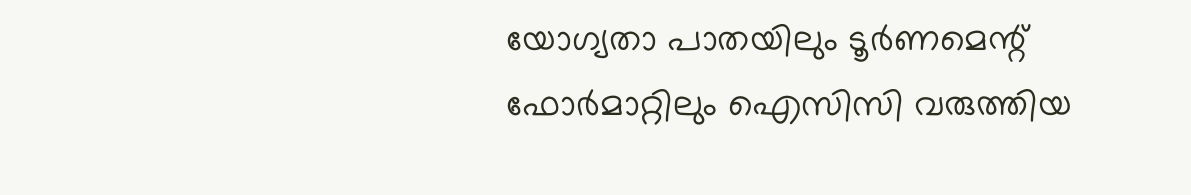യോഗ്യതാ പാതയിലും ടൂർണമെന്റ് ഫോർമാറ്റിലും ഐസിസി വരുത്തിയ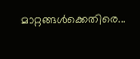മാറ്റങ്ങൾക്കെതിരെ...